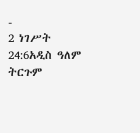-
2 ነገሥት 24:6አዲስ ዓለም ትርጉም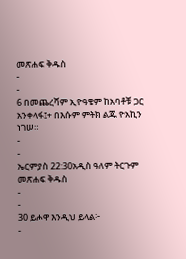መጽሐፍ ቅዱስ
-
-
6 በመጨረሻም ኢዮዓቄም ከአባቶቹ ጋር አንቀላፋ፤+ በእሱም ምትክ ልጁ ዮአኪን ነገሠ።
-
-
ኤርምያስ 22:30አዲስ ዓለም ትርጉም መጽሐፍ ቅዱስ
-
-
30 ይሖዋ እንዲህ ይላል፦
-